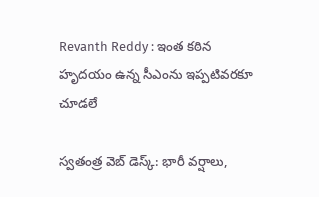Revanth Reddy : ఇంత కఠిన హృదయం ఉన్న సీఎంను ఇప్పటివరకూ చూడలే

స్వతంత్ర వెబ్ డెస్క్: భారీ వర్షాలు,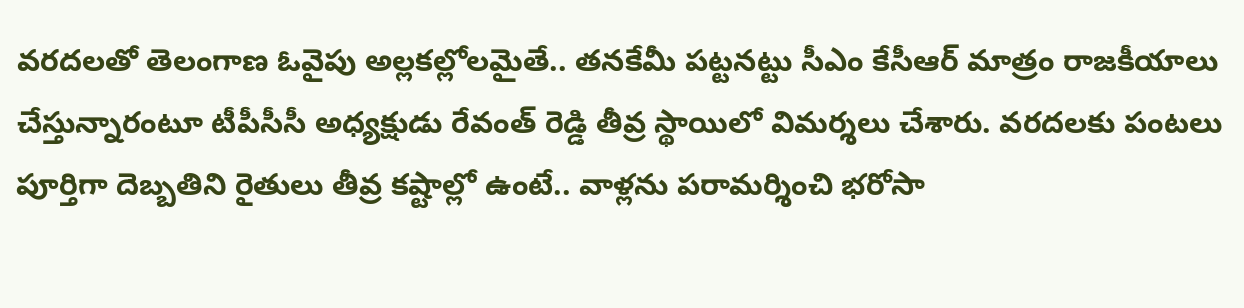వరదలతో తెలంగాణ ఓవైపు అల్లకల్లోలమైతే.. తనకేమీ పట్టనట్టు సీఎం కేసీఆర్ మాత్రం రాజకీయాలు చేస్తున్నారంటూ టీపీసీసీ అధ్యక్షుడు రేవంత్ రెడ్డి తీవ్ర స్థాయిలో విమర్శలు చేశారు. వరదలకు పంటలు పూర్తిగా దెబ్బతిని రైతులు తీవ్ర కష్టాల్లో ఉంటే.. వాళ్లను పరామర్శించి భరోసా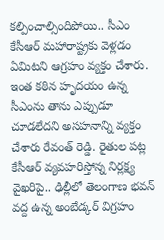కల్పించాల్సిందిపోయి.. సీఎం కేసీఆర్ మహారాష్ట్రకు వెళ్లడం ఏమిటని ఆగ్రహం వ్యక్తం చేశారు. ఇంత కఠిన హృదయం ఉన్న సీఎంను తాను ఎప్పుడూ చూడలేదని అసహనాన్ని వ్యక్తం చేశారు రేవంత్ రెడ్డి. రైతుల పట్ల కేసీఆర్ వ్యవహరిస్తోన్న నిర్లక్ష్య వైఖరిపై.. ఢిల్లీలో తెలంగాణ భవన్ వద్ద ఉన్న అంబేడ్కర్ విగ్రహం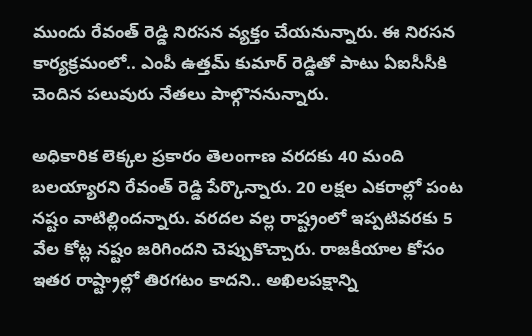ముందు రేవంత్ రెడ్డి నిరసన వ్యక్తం చేయనున్నారు. ఈ నిరసన కార్యక్రమంలో.. ఎంపీ ఉత్తమ్ కుమార్ రెడ్డితో పాటు ఏఐసీసీకి చెందిన పలువురు నేతలు పాల్గొననున్నారు.

అధికారిక లెక్కల ప్రకారం తెలంగాణ వరదకు 40 మంది బలయ్యారని రేవంత్ రెడ్డి పేర్కొన్నారు. 20 లక్షల ఎకరాల్లో పంట నష్టం వాటిల్లిందన్నారు. వరదల వల్ల రాష్ట్రంలో ఇప్పటివరకు 5 వేల కోట్ల నష్టం జరిగిందని చెప్పుకొచ్చారు. రాజకీయాల కోసం ఇతర రాష్ట్రాల్లో తిరగటం కాదని.. అఖిలపక్షాన్ని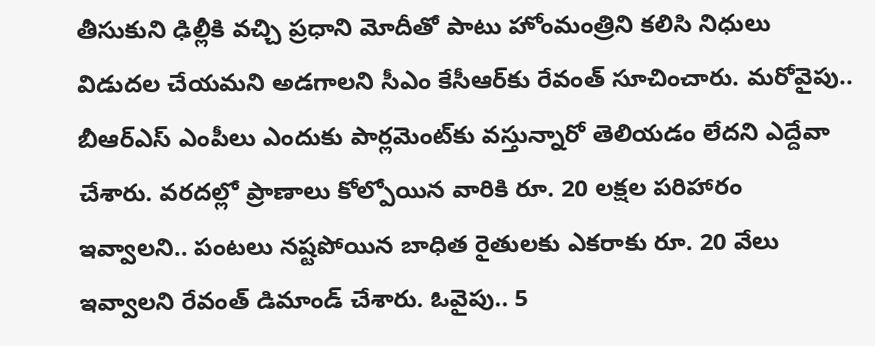తీసుకుని ఢిల్లీకి వచ్చి ప్రధాని మోదీతో పాటు హోంమంత్రిని కలిసి నిధులు విడుదల చేయమని అడగాలని సీఎం కేసీఆర్‌కు రేవంత్ సూచించారు. మరోవైపు.. బీఆర్ఎస్ ఎంపీలు ఎందుకు పార్లమెంట్‌కు వస్తున్నారో తెలియడం లేదని ఎద్దేవా చేశారు. వరదల్లో ప్రాణాలు కోల్పోయిన వారికి రూ. 20 లక్షల పరిహారం ఇవ్వాలని.. పంటలు నష్టపోయిన బాధిత రైతులకు ఎకరాకు రూ. 20 వేలు ఇవ్వాలని రేవంత్ డిమాండ్ చేశారు. ఓవైపు.. 5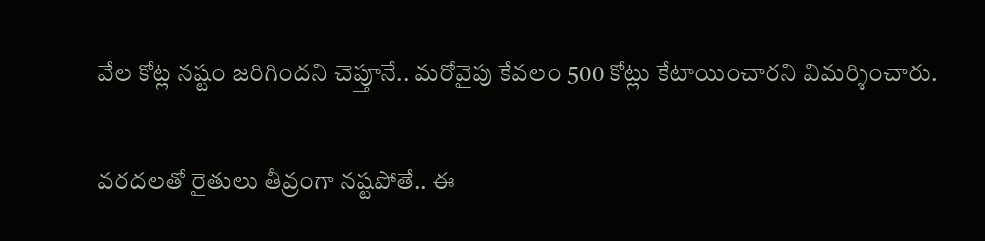వేల కోట్ల నష్టం జరిగిందని చెప్తూనే.. మరోవైపు కేవలం 500 కోట్లు కేటాయించారని విమర్శించారు.

వరదలతో రైతులు తీవ్రంగా నష్టపోతే.. ఈ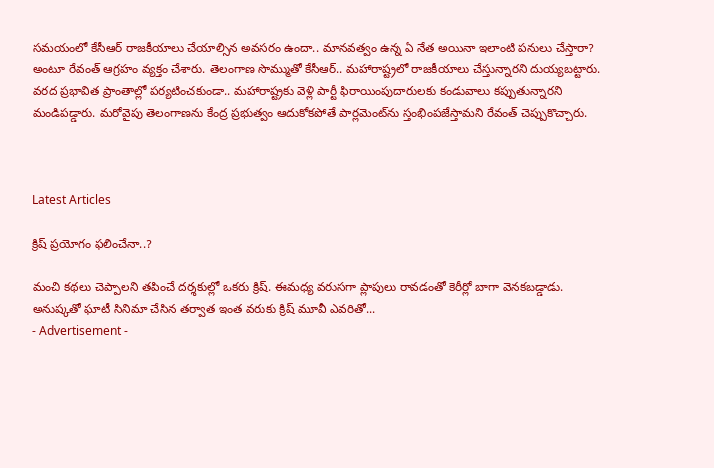సమయంలో కేసీఆర్ రాజకీయాలు చేయాల్సిన అవసరం ఉందా.. మానవత్వం ఉన్న ఏ నేత అయినా ఇలాంటి పనులు చేస్తారా? అంటూ రేవంత్ ఆగ్రహం వ్యక్తం చేశారు. తెలంగాణ సొమ్ముతో కేసీఆర్.. మహారాష్ట్రలో రాజకీయాలు చేస్తున్నారని దుయ్యబట్టారు. వరద ప్రభావిత ప్రాంతాల్లో పర్యటించకుండా.. మహారాష్ట్రకు వెళ్లి పార్టీ ఫిరాయింపుదారులకు కండువాలు కప్పుతున్నారని మండిపడ్డారు. మరోవైపు తెలంగాణను కేంద్ర ప్రభుత్వం ఆదుకోకపోతే పార్లమెంట్‌ను స్తంభింపజేస్తామని రేవంత్ చెప్పుకొచ్చారు.



Latest Articles

క్రిష్ ప్రయోగం ఫలించేనా..?

మంచి కథలు చెప్పాలని తపించే దర్శకుల్లో ఒకరు క్రిష్. ఈమధ్య వరుసగా ప్లాపులు రావడంతో కెరీర్లో బాగా వెనకబడ్డాడు. అనుష్కతో ఘాటీ సినిమా చేసిన తర్వాత ఇంత వరుకు క్రిష్ మూవీ ఎవరితో...
- Advertisement -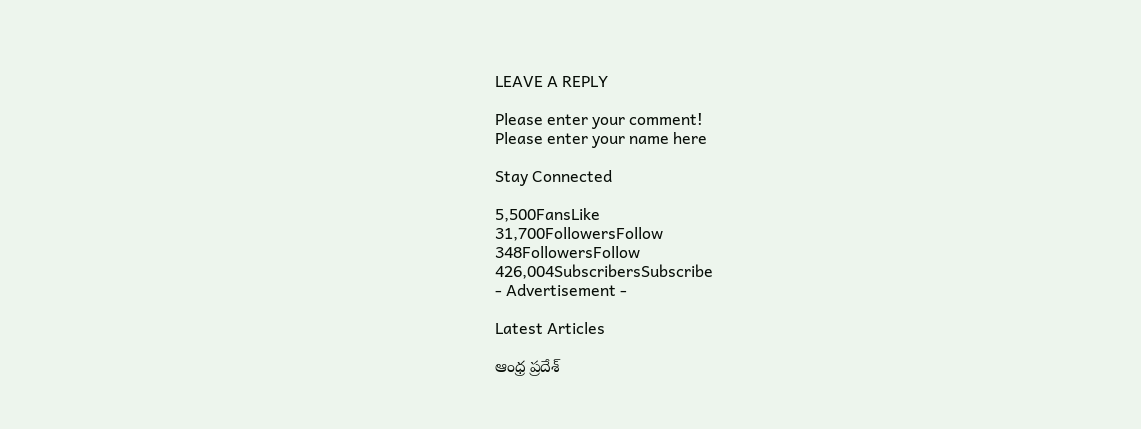LEAVE A REPLY

Please enter your comment!
Please enter your name here

Stay Connected

5,500FansLike
31,700FollowersFollow
348FollowersFollow
426,004SubscribersSubscribe
- Advertisement -

Latest Articles

ఆంధ్ర ప్రదేశ్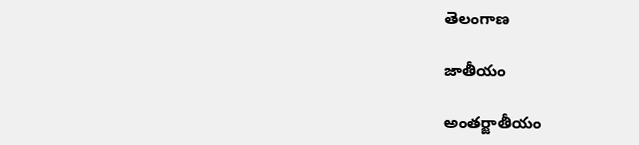తెలంగాణ

జాతీయం

అంతర్జాతీయం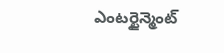ఎంటర్టైన్మెంట్